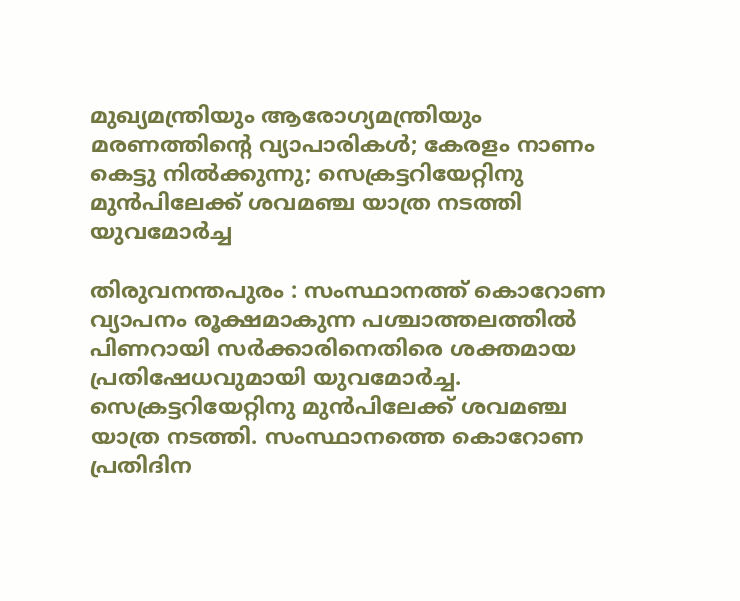മുഖ്യമന്ത്രിയും ആരോഗ്യമന്ത്രിയും മരണത്തിന്റെ വ്യാപാരികൾ; കേരളം നാണം കെട്ടു നിൽക്കുന്നു; സെക്രട്ടറിയേറ്റിനു മുൻപിലേക്ക് ശവമഞ്ച യാത്ര നടത്തി യുവമോർച്ച

തിരുവനന്തപുരം : സംസ്ഥാനത്ത് കൊറോണ വ്യാപനം രൂക്ഷമാകുന്ന പശ്ചാത്തലത്തിൽ പിണറായി സർക്കാരിനെതിരെ ശക്തമായ പ്രതിഷേധവുമായി യുവമോർച്ച. സെക്രട്ടറിയേറ്റിനു മുൻപിലേക്ക് ശവമഞ്ച യാത്ര നടത്തി. സംസ്ഥാനത്തെ കൊറോണ പ്രതിദിന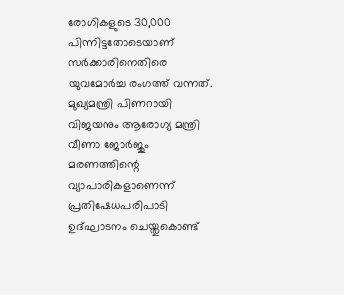രോഗികളുടെ 30,000 പിന്നിട്ടതോടെയാണ് സർക്കാരിനെതിരെ യുവമോർച്ച രംഗത്ത് വന്നത്. മുഖ്യമന്ത്രി പിണറായി വിജയനും ആരോഗ്യ മന്ത്രി വീണാ ജോർജും മരണത്തിന്റെ വ്യാപാരികളാണെന്ന് പ്രതിഷേധപരിപാടി ഉദ്ഘാടനം ചെയ്തുകൊണ്ട്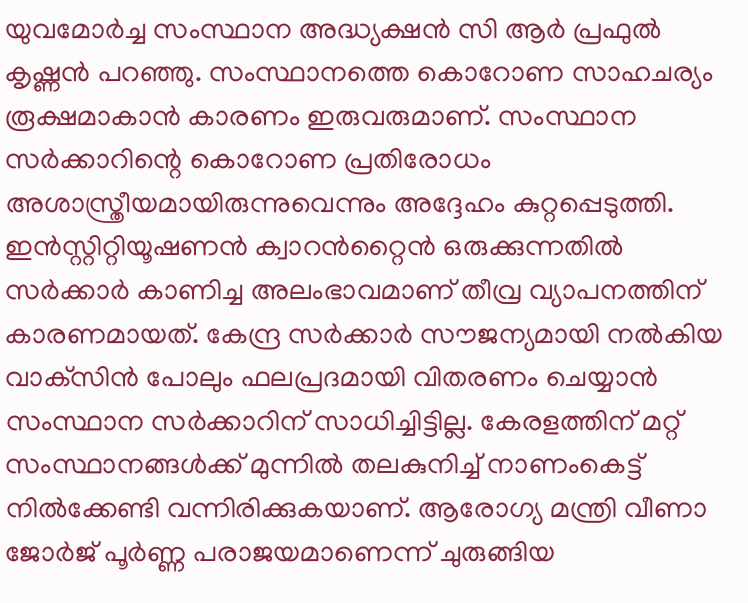യുവമോർച്ച സംസ്ഥാന അദ്ധ്യക്ഷൻ സി ആർ പ്രഫുൽ കൃഷ്ണൻ പറഞ്ഞു. സംസ്ഥാനത്തെ കൊറോണ സാഹചര്യം രൂക്ഷമാകാൻ കാരണം ഇരുവരുമാണ്. സംസ്ഥാന സർക്കാറിന്റെ കൊറോണ പ്രതിരോധം അശാസ്ത്രീയമായിരുന്നുവെന്നും അദ്ദേഹം കുറ്റപ്പെടുത്തി. ഇൻസ്റ്റിറ്റിയൂഷണൻ ക്വാറൻറ്റൈൻ ഒരുക്കുന്നതിൽ സർക്കാർ കാണിച്ച അലംഭാവമാണ് തീവ്ര വ്യാപനത്തിന് കാരണമായത്. കേന്ദ്ര സർക്കാർ സൗജന്യമായി നൽകിയ വാക്‌സിൻ പോലും ഫലപ്രദമായി വിതരണം ചെയ്യാൻ സംസ്ഥാന സർക്കാറിന് സാധിച്ചിട്ടില്ല. കേരളത്തിന് മറ്റ് സംസ്ഥാനങ്ങൾക്ക് മുന്നിൽ തലകുനിച്ച് നാണംകെട്ട് നിൽക്കേണ്ടി വന്നിരിക്കുകയാണ്. ആരോഗ്യ മന്ത്രി വീണാ ജോർജ് പൂർണ്ണ പരാജയമാണെന്ന് ചുരുങ്ങിയ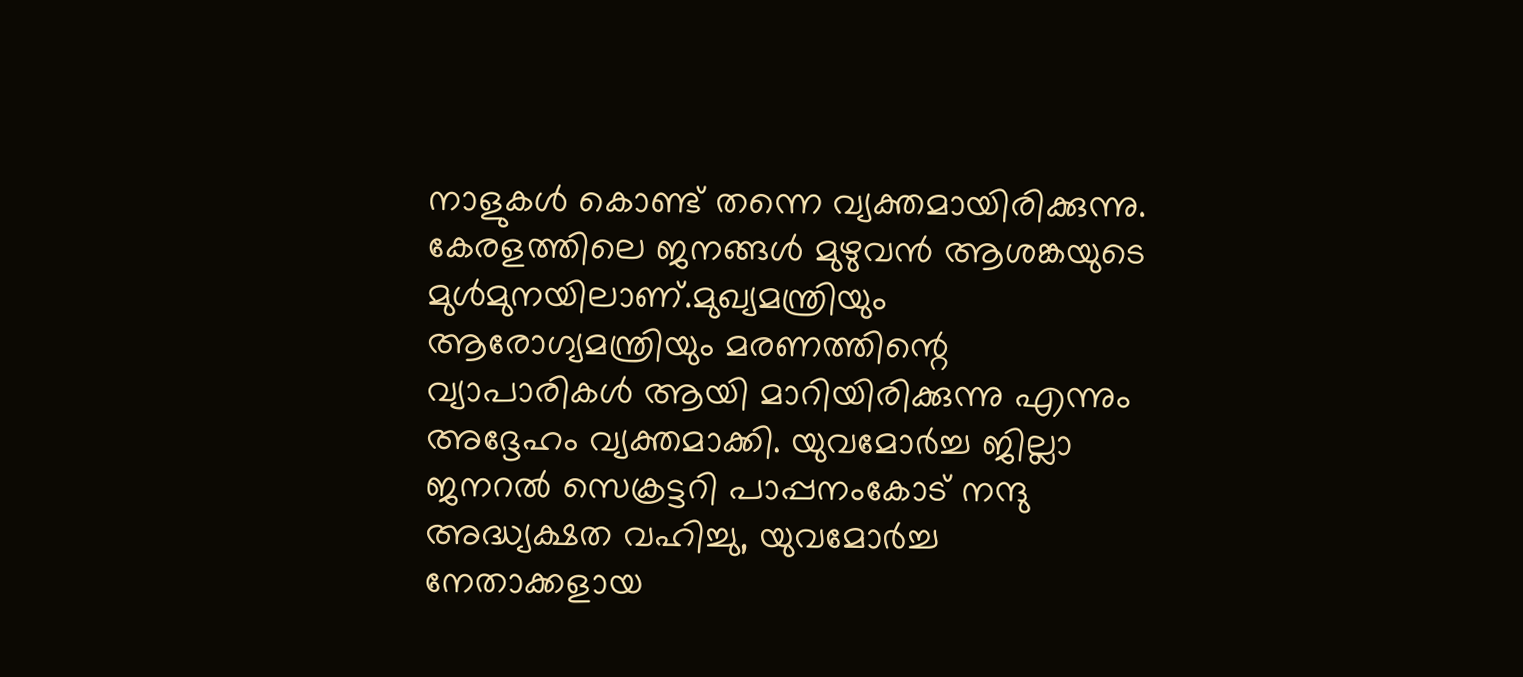നാളുകൾ കൊണ്ട് തന്നെ വ്യക്തമായിരിക്കുന്നു. കേരളത്തിലെ ജനങ്ങൾ മുഴുവൻ ആശങ്കയുടെ മുൾമുനയിലാണ്.മുഖ്യമന്ത്രിയും ആരോഗ്യമന്ത്രിയും മരണത്തിന്റെ വ്യാപാരികൾ ആയി മാറിയിരിക്കുന്നു എന്നും അദ്ദേഹം വ്യക്തമാക്കി. യുവമോർച്ച ജില്ലാ ജനറൽ സെക്രട്ടറി പാപ്പനംകോട് നന്ദു അദ്ധ്യക്ഷത വഹിച്ചു, യുവമോർച്ച നേതാക്കളായ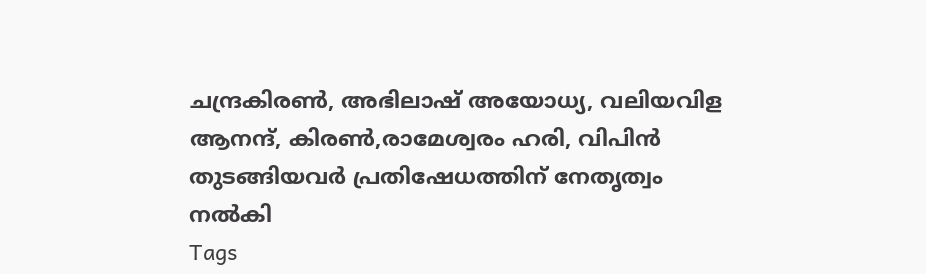ചന്ദ്രകിരൺ, അഭിലാഷ് അയോധ്യ, വലിയവിള ആനന്ദ്, കിരൺ,രാമേശ്വരം ഹരി, വിപിൻ തുടങ്ങിയവർ പ്രതിഷേധത്തിന് നേതൃത്വം നൽകി
Tags